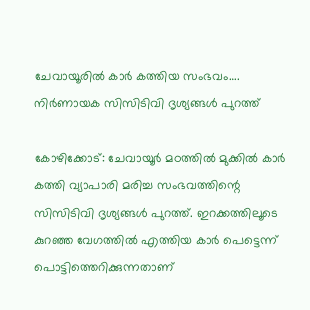ചേവായൂരിൽ കാർ കത്തിയ സംഭവം…. നിർണായക സിസിടിവി ദൃശ്യങ്ങൾ പുറത്ത്

കോഴിക്കോട്: ചേവായൂർ മഠത്തിൽ മുക്കിൽ കാർ കത്തി വ്യാപാരി മരിച്ച സംഭവത്തിന്റെ സിസിടിവി ദൃശ്യങ്ങൾ പുറത്ത്. ഇറക്കത്തിലൂടെ കുറഞ്ഞ വേഗത്തിൽ എത്തിയ കാർ പെട്ടെന്ന് പൊട്ടിത്തെറിക്കുന്നതാണ്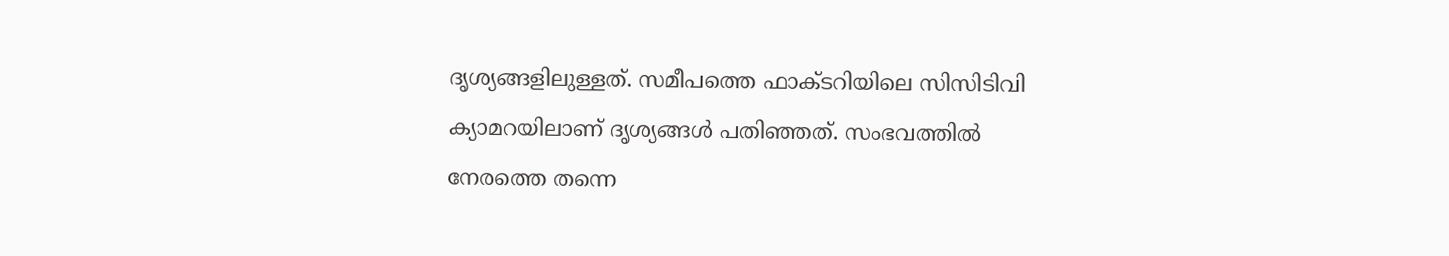ദൃശ്യങ്ങളിലുള്ളത്. സമീപത്തെ ഫാക്ടറിയിലെ സിസിടിവി ക്യാമറയിലാണ് ദൃശ്യങ്ങൾ പതിഞ്ഞത്. സംഭവത്തിൽ നേരത്തെ തന്നെ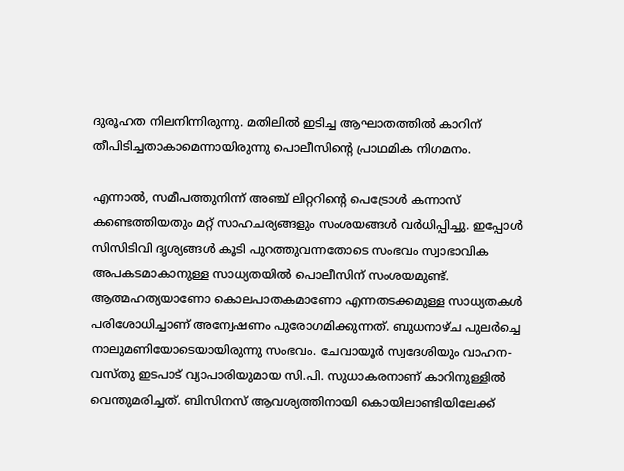ദുരൂഹത നിലനിന്നിരുന്നു. മതിലിൽ ഇടിച്ച ആഘാതത്തിൽ കാറിന് തീപിടിച്ചതാകാമെന്നായിരുന്നു പൊലീസിന്റെ പ്രാഥമിക നിഗമനം.

എന്നാൽ, സമീപത്തുനിന്ന് അഞ്ച് ലിറ്ററിന്റെ പെട്രോൾ കന്നാസ് കണ്ടെത്തിയതും മറ്റ് സാഹചര്യങ്ങളും സംശയങ്ങൾ വർധിപ്പിച്ചു. ഇപ്പോൾ സിസിടിവി ദൃശ്യങ്ങൾ കൂടി പുറത്തുവന്നതോടെ സംഭവം സ്വാഭാവിക അപകടമാകാനുള്ള സാധ്യതയിൽ പൊലീസിന് സംശയമുണ്ട്. ആത്മഹത്യയാണോ കൊലപാതകമാണോ എന്നതടക്കമുള്ള സാധ്യതകൾ പരിശോധിച്ചാണ് അന്വേഷണം പുരോഗമിക്കുന്നത്. ബുധനാഴ്ച പുലർച്ചെ നാലുമണിയോടെയായിരുന്നു സംഭവം. ചേവായൂർ സ്വദേശിയും വാഹന-വസ്തു ഇടപാട് വ്യാപാരിയുമായ സി.പി. സുധാകരനാണ് കാറിനുള്ളിൽ വെന്തുമരിച്ചത്. ബിസിനസ് ആവശ്യത്തിനായി കൊയിലാണ്ടിയിലേക്ക്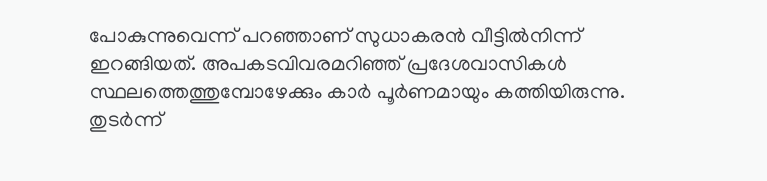പോകുന്നുവെന്ന് പറഞ്ഞാണ് സുധാകരൻ വീട്ടിൽനിന്ന് ഇറങ്ങിയത്. അപകടവിവരമറിഞ്ഞ് പ്രദേശവാസികൾ സ്ഥലത്തെത്തുമ്പോഴേക്കും കാർ പൂർണമായും കത്തിയിരുന്നു. തുടർന്ന്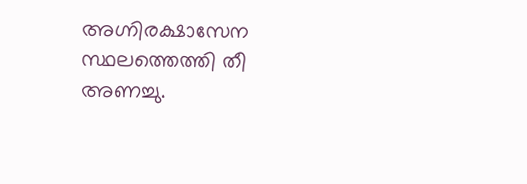അഗ്നിരക്ഷാസേന സ്ഥലത്തെത്തി തീ അണച്ചു.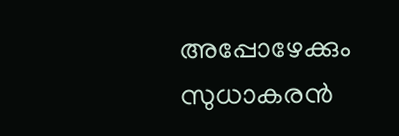അപ്പോഴേക്കും സുധാകരൻ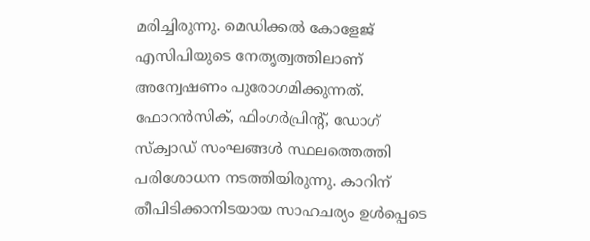മരിച്ചിരുന്നു. മെഡിക്കൽ കോളേജ് എസിപിയുടെ നേതൃത്വത്തിലാണ് അന്വേഷണം പുരോഗമിക്കുന്നത്. ഫോറൻസിക്, ഫിംഗർപ്രിന്റ്, ഡോഗ് സ്‌ക്വാഡ് സംഘങ്ങൾ സ്ഥലത്തെത്തി പരിശോധന നടത്തിയിരുന്നു. കാറിന് തീപിടിക്കാനിടയായ സാഹചര്യം ഉൾപ്പെടെ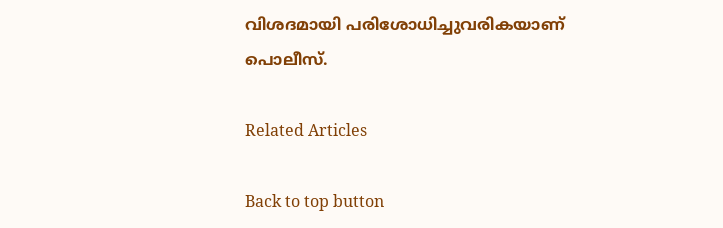വിശദമായി പരിശോധിച്ചുവരികയാണ് പൊലീസ്.

Related Articles

Back to top button